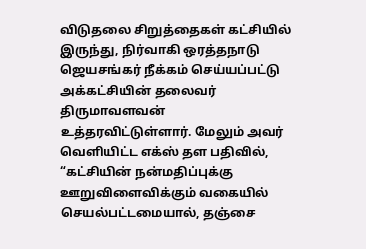விடுதலை சிறுத்தைகள் கட்சியில் இருந்து, நிர்வாகி ஒரத்தநாடு ஜெயசங்கர் நீக்கம் செய்யப்பட்டு அக்கட்சியின் தலைவர் திருமாவளவன் உத்தரவிட்டுள்ளார். மேலும் அவர் வெளியிட்ட எக்ஸ் தள பதிவில், “கட்சியின் நன்மதிப்புக்கு ஊறுவிளைவிக்கும் வகையில் செயல்பட்டமையால், தஞ்சை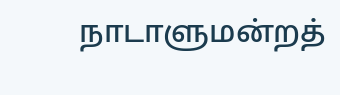நாடாளுமன்றத்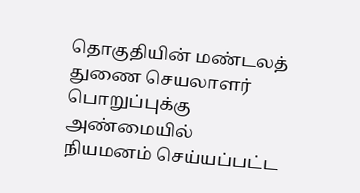தொகுதியின் மண்டலத் துணை செயலாளர் பொறுப்புக்கு அண்மையில் நியமனம் செய்யப்பட்ட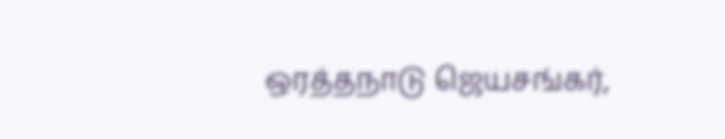ஒரத்தநாடு ஜெயசங்கர்,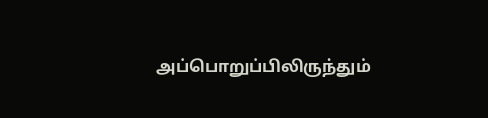அப்பொறுப்பிலிருந்தும்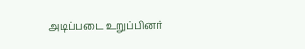அடிப்படை உறுப்பினர்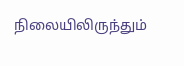நிலையிலிருந்தும்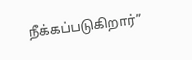நீக்கப்படுகிறார்”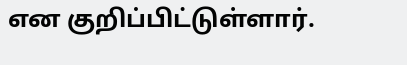என குறிப்பிட்டுள்ளார்.